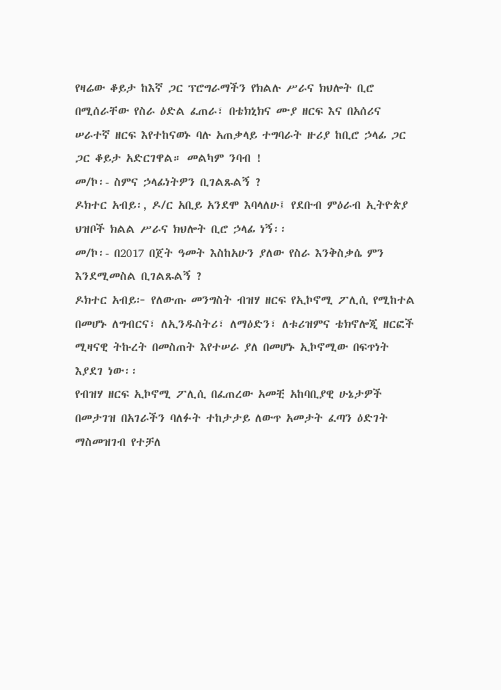የዛሬው ቆይታ ከእኛ ጋር ፕሮግራማችን የክልሉ ሥራና ክህሎት ቢሮ በሚሰራቸው የስራ ዕድል ፈጠራ፣ በቴክኒክና ሙያ ዘርፍ እና በአሰሪና ሠራተኛ ዘርፍ እየተከናወኑ ባሉ አጠቃላይ ተግባራት ዙሪያ ከቢሮ ኃላፊ ጋር ጋር ቆይታ አድርገዋል። መልካም ንባብ !
መ/ኮ፡- ስምና ኃላፊነትዎን ቢገልጹልኝ ?
ዶክተር አብይ፡, ዶ/ር አቢይ አንደሞ እባላለሁ፤ የደቡብ ምዕራብ ኢትዮጵያ ህዝቦች ክልል ሥራና ክህሎት ቢሮ ኃላፊ ነኝ፡፡
መ/ኮ፡- በ2017 በጀት ዓመት እስከአሁን ያለው የስራ እንቅስቃሴ ምን እንደሚመስል ቢገልጹልኝ ?
ዶክተር አብይ፦ የለውጡ መንግስት ብዝሃ ዘርፍ የኢኮኖሚ ፖሊሲ የሚከተል በመሆኑ ለግብርና፣ ለኢንዱስትሪ፣ ለማዕድን፣ ለቱሪዝምና ቴክኖሎጂ ዘርፎች ሚዛናዊ ትኩረት በመስጠት እየተሠራ ያለ በመሆኑ ኢኮኖሚው በፍጥነት እያደገ ነው፡፡
የብዝሃ ዘርፍ ኢኮኖሚ ፖሊሲ በፈጠረው አመቺ አከባቢያዊ ሁኔታዎች በመታገዝ በአገራችን ባለፉት ተከታታይ ለውጥ አመታት ፈጣን ዕድገት ማስመዝገብ የተቻለ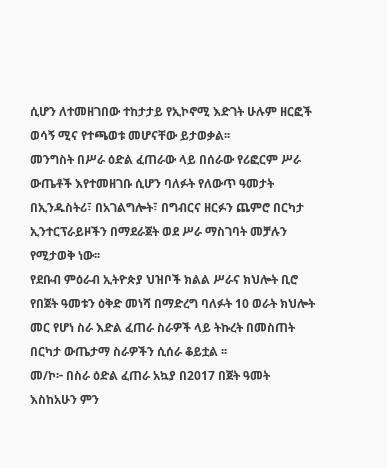ሲሆን ለተመዘገበው ተከታታይ የኢኮኖሚ እድገት ሁሉም ዘርፎች ወሳኝ ሚና የተጫወቱ መሆናቸው ይታወቃል፡፡
መንግስት በሥራ ዕድል ፈጠራው ላይ በሰራው የሪፎርም ሥራ ውጤቶች እየተመዘገቡ ሲሆን ባለፉት የለውጥ ዓመታት በኢንዱስትሪ፣ በአገልግሎት፣ በግብርና ዘርፉን ጨምሮ በርካታ ኢንተርፕራይዞችን በማደራጀት ወደ ሥራ ማስገባት መቻሉን የሚታወቅ ነው፡፡
የደቡብ ምዕራብ ኢትዮጵያ ህዝቦች ክልል ሥራና ክህሎት ቢሮ የበጀት ዓመቱን ዕቅድ መነሻ በማድረግ ባለፉት 10 ወራት ክህሎት መር የሆነ ስራ እድል ፈጠራ ስራዎች ላይ ትኩረት በመስጠት በርካታ ውጤታማ ስራዎችን ሲሰራ ቆይቷል ፡፡
መ/ኮ፦ በስራ ዕድል ፈጠራ አኳያ በ2017 በጀት ዓመት እስከአሁን ምን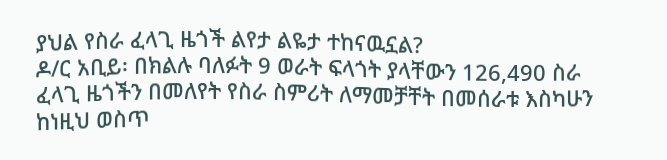ያህል የስራ ፈላጊ ዜጎች ልየታ ልዬታ ተከናዉኗል?
ዶ/ር አቢይ፡ በክልሉ ባለፉት 9 ወራት ፍላጎት ያላቸውን 126,490 ስራ ፈላጊ ዜጎችን በመለየት የስራ ስምሪት ለማመቻቸት በመሰራቱ እስካሁን ከነዚህ ወስጥ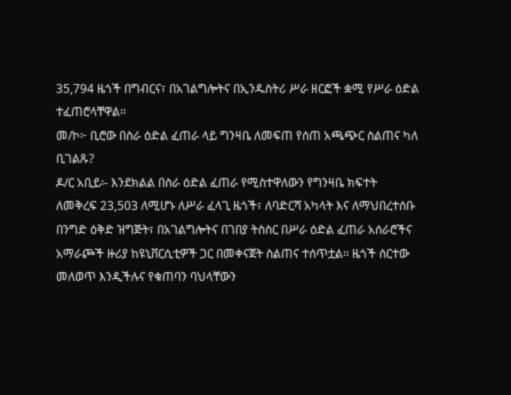35,794 ዜጎች በግብርና፣ በአገልግሎትና በኢንዱስትሪ ሥራ ዘርፎች ቋሚ የሥራ ዕድል ተፈጠሮላቸዋል፡፡
መ/ኮ፦ ቢሮው በስራ ዕድል ፈጠራ ላይ ግንዛቤ ለመፍጠ የሰጠ አጫጭር ስልጠና ካለ ቢገልጹ?
ዶ/ር አቢይ፡- እንደክልል በስራ ዕድል ፈጠራ የሚስተዋለውን የግንዛቤ ክፍተት ለመቅረፍ 23,503 ለሚሆኑ ለሥራ ፈላጊ ዜጎች፣ ለባድርሻ አካላት እና ለማህበረተሰቡ በንግድ ዕቅድ ዝግጅት፣ በአገልግሎትና በገበያ ትስስር በሥራ ዕድል ፈጠራ አሰራሮችና አማራጮች ዙሪያ ከዩኒቨርሲቲዎች ጋር በመቀናጀት ስልጠና ተሰጥቷል፡፡ ዜጎች ሰርተው መለወጥ እንዲችሉና የቁጠባን ባህላቸውን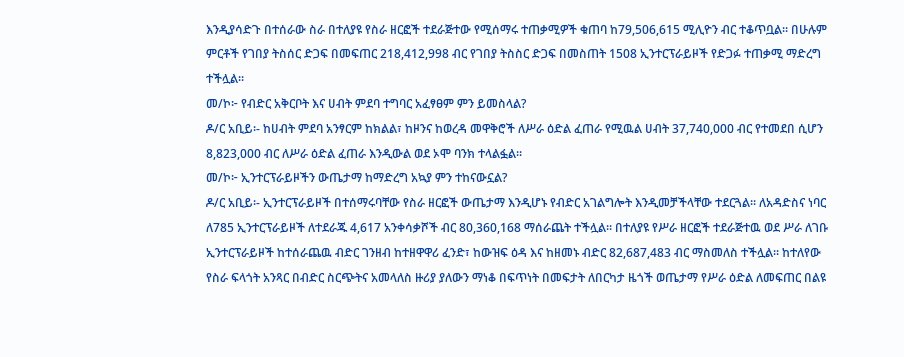እንዲያሳድጉ በተሰራው ስራ በተለያዩ የስራ ዘርፎች ተደራጅተው የሚሰማሩ ተጠቃሚዎች ቁጠባ ከ79,506,615 ሚሊዮን ብር ተቆጥቧል። በሁሉም ምርቶች የገበያ ትስሰር ድጋፍ በመፍጠር 218,412,998 ብር የገበያ ትስስር ድጋፍ በመስጠት 1508 ኢንተርፕራይዞች የድጋፉ ተጠቃሚ ማድረግ ተችሏል፡፡
መ/ኮ፦ የብድር አቅርቦት እና ሀብት ምደባ ተግባር አፈፃፀም ምን ይመስላል?
ዶ/ር አቢይ፡- ከሀብት ምደባ አንፃርም ከክልል፣ ከዞንና ከወረዳ መዋቅሮች ለሥራ ዕድል ፈጠራ የሚዉል ሀብት 37,740,000 ብር የተመደበ ሲሆን 8,823,000 ብር ለሥራ ዕድል ፈጠራ እንዲውል ወደ ኦሞ ባንክ ተላልፏል፡፡
መ/ኮ፦ ኢንተርፕራይዞችን ውጤታማ ከማድረግ አኳያ ምን ተከናውኗል?
ዶ/ር አቢይ፡- ኢንተርፕራይዞች በተሰማሩባቸው የስራ ዘርፎች ውጤታማ እንዲሆኑ የብድር አገልግሎት እንዲመቻችላቸው ተደርጓል። ለአዳድስና ነባር ለ785 ኢንተርፕራይዞች ለተደራጁ 4,617 አንቀሳቃሾች ብር 80,360,168 ማሰራጨት ተችሏል፡፡ በተለያዩ የሥራ ዘርፎች ተደራጅተዉ ወደ ሥራ ለገቡ ኢንተርፕራይዞች ከተሰራጨዉ ብድር ገንዘብ ከተዘዋዋሪ ፈንድ፣ ከውዝፍ ዕዳ እና ከዘመኑ ብድር 82,687,483 ብር ማስመለስ ተችሏል፡፡ ከተለየው የስራ ፍላጎት አንጻር በብድር ስርጭትና አመላለስ ዙሪያ ያለውን ማነቆ በፍጥነት በመፍታት ለበርካታ ዜጎች ወጤታማ የሥራ ዕድል ለመፍጠር በልዩ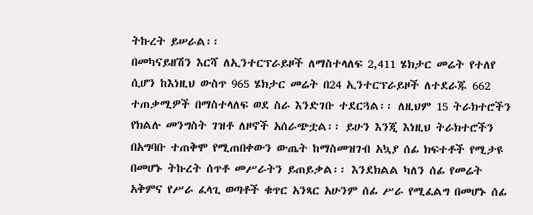ትኩረት ይሠራል፡፡
በመካናይዘሽን እርሻ ለኢንተርፕራይዞች ለማስተላለፍ 2,411 ሄክታር መሬት የተለየ ሲሆን ከእነዚህ ውስጥ 965 ሄክታር መሬት በ24 ኢንተርፕራይዞች ለተደራጁ 662 ተጠቃሚዎች በማስተላለፍ ወደ ስራ እንድገቡ ተደርጓል፡፡ ለዚህም 15 ትራክተሮችን የክልሉ መንግስት ገዝቶ ለዞኖች አሰራጭቷል፡፡ ይሁን እንጂ እነዚህ ትራክተሮችን በአግባቡ ተጠቅሞ የሚጠበቀውን ውጤት ከማስመዝገብ አኳያ ሰፊ ክፍተቶች የሚታዩ በመሆኑ ትኩረት ሰጥቶ መሥራትን ይጠይቃል፡፡ እንደክልል ካለን ሰፊ የመሬት አቅምና የሥራ ፈላጊ ወጣቶች ቁጥር አንጻር አሁንም ሰፊ ሥራ የሚፈልግ በመሆኑ ሰፊ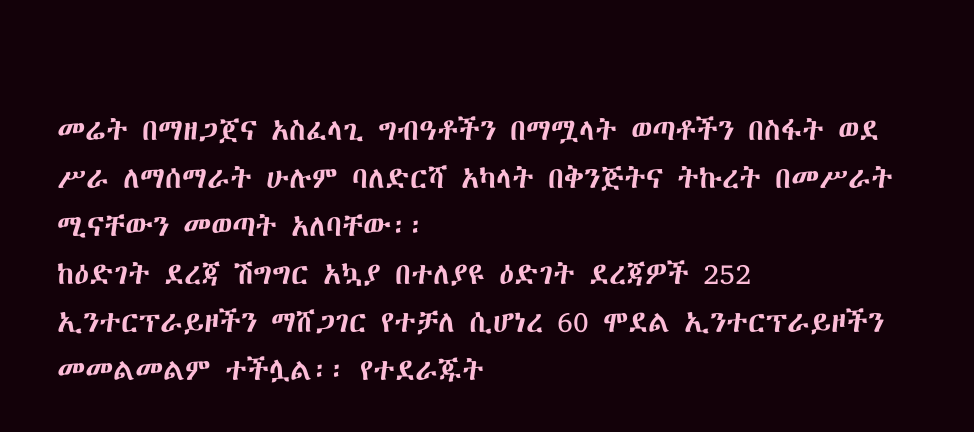መሬት በማዘጋጀና አስፈላጊ ግብዓቶችን በማሟላት ወጣቶችን በስፋት ወደ ሥራ ለማሰማራት ሁሉም ባለድርሻ አካላት በቅንጅትና ትኩረት በመሥራት ሚናቸውን መወጣት አለባቸው፡፡
ከዕድገት ደረጃ ሽግግር አኳያ በተለያዩ ዕድገት ደረጃዎች 252 ኢንተርፕራይዞችን ማሸጋገር የተቻለ ሲሆነረ 60 ሞደል ኢንተርፕራይዞችን መመልመልም ተችሏል፡፡ የተደራጁት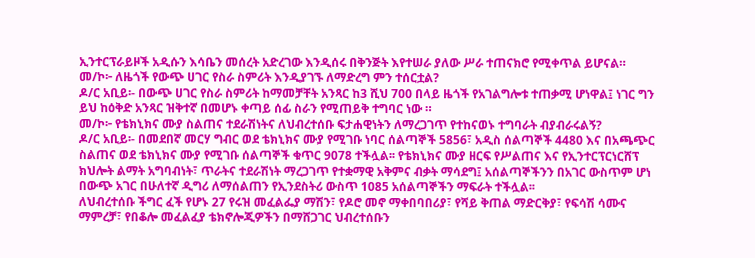ኢንተርፕራይዞች አዲሱን እሳቤን መሰረት አድረገው እንዲሰሩ በቅንጅት እየተሠራ ያለው ሥራ ተጠናክሮ የሚቀጥል ይሆናል።
መ/ኮ፦ ለዜጎች የውጭ ሀገር የስራ ስምሪት እንዲያገኙ ለማድረግ ምን ተሰርቷል?
ዶ/ር አቢይ፡- በውጭ ሀገር የስራ ስምሪት ከማመቻቸት አንጻር ከ3 ሺህ 700 በላይ ዜጎች የአገልግሎቱ ተጠቃሚ ሆነዋል፤ ነገር ግን ይህ ከዕቅድ አንጻር ዝቅተኛ በመሆኑ ቀጣይ ሰፊ ስራን የሚጠይቅ ተግባር ነው ።
መ/ኮ፦ የቴክኒክና ሙያ ስልጠና ተደራሽነትና ለህብረተሰቡ ፍታሐዊነትን ለማረጋገጥ የተከናወኑ ተግባራት ብያብራሩልኝ?
ዶ/ር አቢይ፡- በመደበኛ መርሃ ግብር ወደ ቴክኒክና ሙያ የሚገቡ ነባር ሰልጣኞች 5856፣ አዲስ ሰልጣኞች 4480 እና በአጫጭር ስልጠና ወደ ቴክኒክና ሙያ የሚገቡ ሰልጣኞች ቁጥር 9078 ተችሏል፡፡ የቴክኒክና ሙያ ዘርፍ የሥልጠና እና የኢንተርፕርነርሸፕ ክህሎት ልማት አግባብነት፣ ጥራትና ተደራሽነት ማረጋገጥ የተቋማዊ አቅምና ብቃት ማሳደግ፤ አሰልጣኞችንን በአገር ውስጥም ሆነ በውጭ አገር በሁለተኛ ዲግሪ ለማሰልጠን የኢንደስትሪ ውስጥ 1085 አሰልጣኞችን ማፍራት ተችሏል፡፡
ለህብረተሰቡ ችግር ፈች የሆኑ 27 የሩዝ መፈልፌያ ማሽን፣ የዶሮ መኖ ማቀበባበሪያ፣ የሻይ ቅጠል ማድርቅያ፣ የፍሳሽ ሳሙና ማምረቻ፣ የበቆሎ መፈልፈያ ቴክኖሎጂዎችን በማሸጋገር ህብረተሰቡን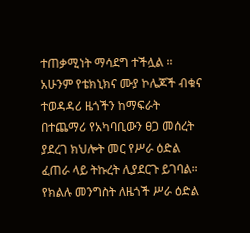ተጠቃሚነት ማሳደግ ተችሏል ፡፡ አሁንም የቴክኒክና ሙያ ኮሌጆች ብቁና ተወዳዳሪ ዜጎችን ከማፍራት በተጨማሪ የአካባቢውን ፀጋ መሰረት ያደረገ ክህሎት መር የሥራ ዕድል ፈጠራ ላይ ትኩረት ሊያደርጉ ይገባል።
የክልሉ መንግስት ለዜጎች ሥራ ዕድል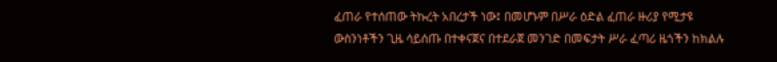ፈጠራ የተሰጠው ትኩረት አበረታች ነው፤ በመሆኑም በሥራ ዕድል ፈጠራ ዙሪያ የሚታዩ ውስንነቶችን ጊዜ ሳይሰጡ በተቀናጀና በተደራጀ መንገድ በመፍታት ሥራ ፈጣሪ ዜጎችን ከክልሉ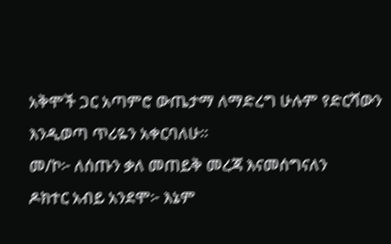አቅሞች ጋር አጣምሮ ውጤታማ ለማድረግ ሁሉም የድርሻውን እንዲወጣ ጥሪዬን አቀርባለሁ፡፡
መ/ኮ፦ ለሰጡን ቃለ መጠይቅ መረጃ እናመሰግናለን
ዶክተር አብይ አንደሞ፦ እኔም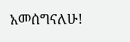አመሰግናለሁ!